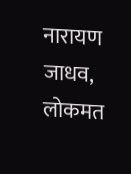नारायण जाधव, लोकमत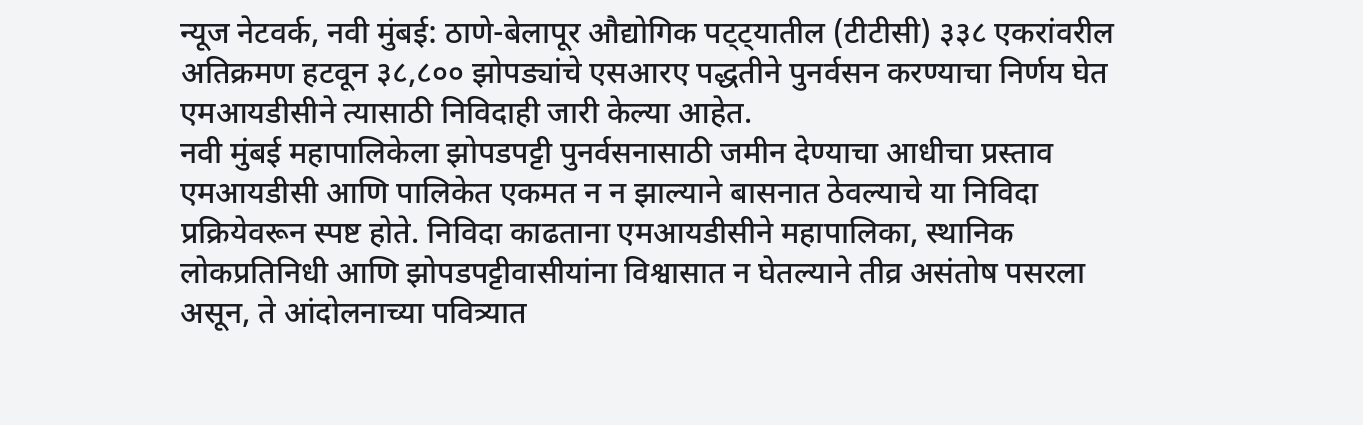न्यूज नेटवर्क, नवी मुंबई: ठाणे-बेलापूर औद्योगिक पट्ट्यातील (टीटीसी) ३३८ एकरांवरील अतिक्रमण हटवून ३८,८०० झोपड्यांचे एसआरए पद्धतीने पुनर्वसन करण्याचा निर्णय घेत एमआयडीसीने त्यासाठी निविदाही जारी केल्या आहेत.
नवी मुंबई महापालिकेला झोपडपट्टी पुनर्वसनासाठी जमीन देण्याचा आधीचा प्रस्ताव एमआयडीसी आणि पालिकेत एकमत न न झाल्याने बासनात ठेवल्याचे या निविदा प्रक्रियेवरून स्पष्ट होते. निविदा काढताना एमआयडीसीने महापालिका, स्थानिक लोकप्रतिनिधी आणि झोपडपट्टीवासीयांना विश्वासात न घेतल्याने तीव्र असंतोष पसरला असून, ते आंदोलनाच्या पवित्र्यात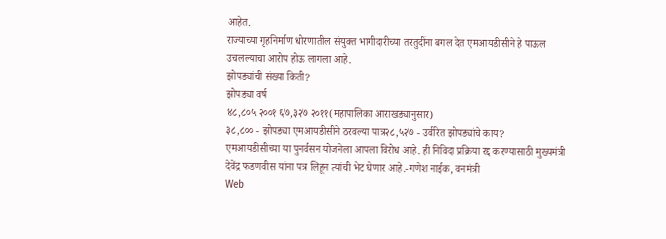आहेत.
राज्याच्या गृहनिर्माण धोरणातील संयुक्त भागीदारीच्या तरतुदींना बगल देत एमआयडीसीने हे पाऊल उचलल्याचा आरोप होऊ लागला आहे.
झोपड्यांची संख्या किती?
झोपड्या वर्ष
४८,८०५ २००१ ६७,३२७ २०११(महापालिका आराखड्यानुसार)
३८,८०० - झोपड्या एमआयडीसीने ठरवल्या पात्र२८,५२७ - उर्वरित झोपड्यांचे काय?
एमआयडीसीच्या या पुनर्वसन योजनेला आपला विरोध आहे. ही निविदा प्रक्रिया रद्द करण्यासाठी मुख्यमंत्री देवेंद्र फडणवीस यांना पत्र लिहून त्यांची भेट घेणार आहे.-गणेश नाईक, वनमंत्री
Web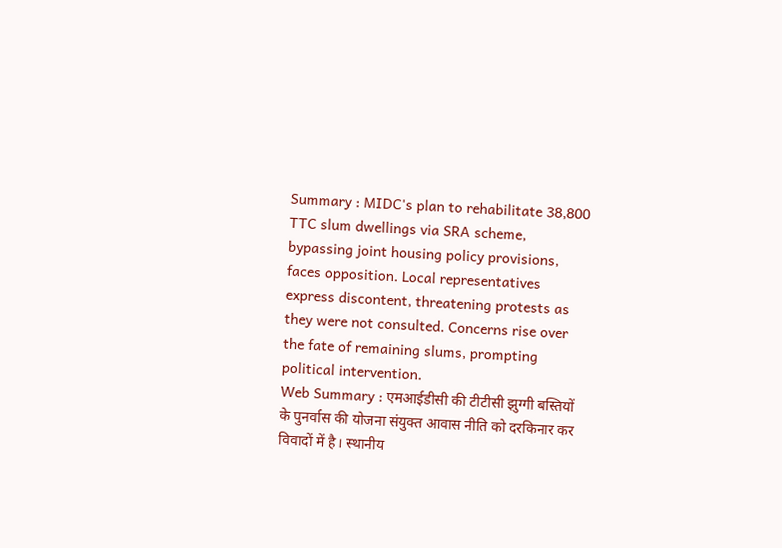Summary : MIDC's plan to rehabilitate 38,800 TTC slum dwellings via SRA scheme, bypassing joint housing policy provisions, faces opposition. Local representatives express discontent, threatening protests as they were not consulted. Concerns rise over the fate of remaining slums, prompting political intervention.
Web Summary : एमआईडीसी की टीटीसी झुग्गी बस्तियों के पुनर्वास की योजना संयुक्त आवास नीति को दरकिनार कर विवादों में है। स्थानीय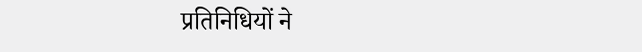प्रतिनिधियों ने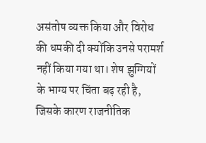असंतोष व्यक्त किया और विरोध की धमकी दी क्योंकि उनसे परामर्श नहीं किया गया था। शेष झुग्गियों के भाग्य पर चिंता बढ़ रही है, जिसके कारण राजनीतिक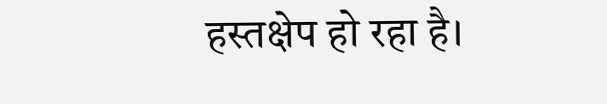हस्तक्षेप हो रहा है।